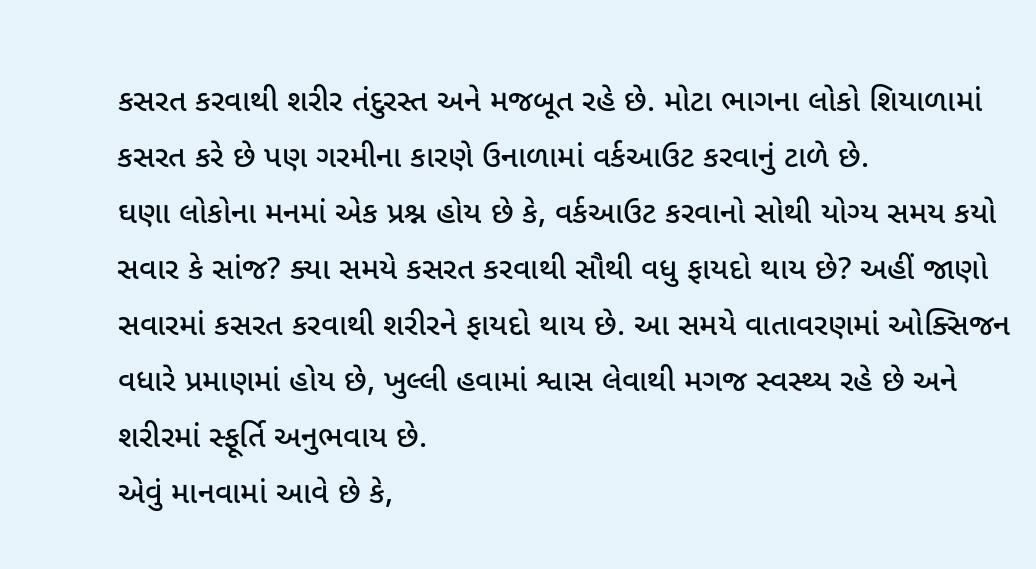કસરત કરવાથી શરીર તંદુરસ્ત અને મજબૂત રહે છે. મોટા ભાગના લોકો શિયાળામાં કસરત કરે છે પણ ગરમીના કારણે ઉનાળામાં વર્કઆઉટ કરવાનું ટાળે છે.
ઘણા લોકોના મનમાં એક પ્રશ્ન હોય છે કે, વર્કઆઉટ કરવાનો સોથી યોગ્ય સમય કયો સવાર કે સાંજ? ક્યા સમયે કસરત કરવાથી સૌથી વધુ ફાયદો થાય છે? અહીં જાણો
સવારમાં કસરત કરવાથી શરીરને ફાયદો થાય છે. આ સમયે વાતાવરણમાં ઓક્સિજન વધારે પ્રમાણમાં હોય છે, ખુલ્લી હવામાં શ્વાસ લેવાથી મગજ સ્વસ્થ્ય રહે છે અને શરીરમાં સ્ફૂર્તિ અનુભવાય છે.
એવું માનવામાં આવે છે કે,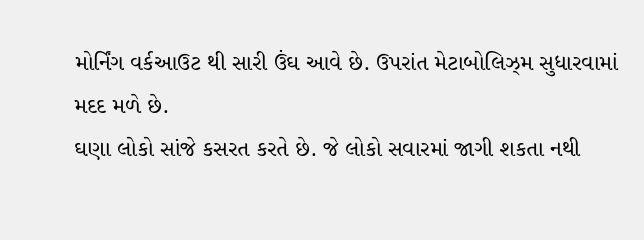મોર્નિંગ વર્કઆઉટ થી સારી ઉંઘ આવે છે. ઉપરાંત મેટાબોલિઝ્મ સુધારવામાં મદદ મળે છે.
ઘણા લોકો સાંજે કસરત કરતે છે. જે લોકો સવારમાં જાગી શકતા નથી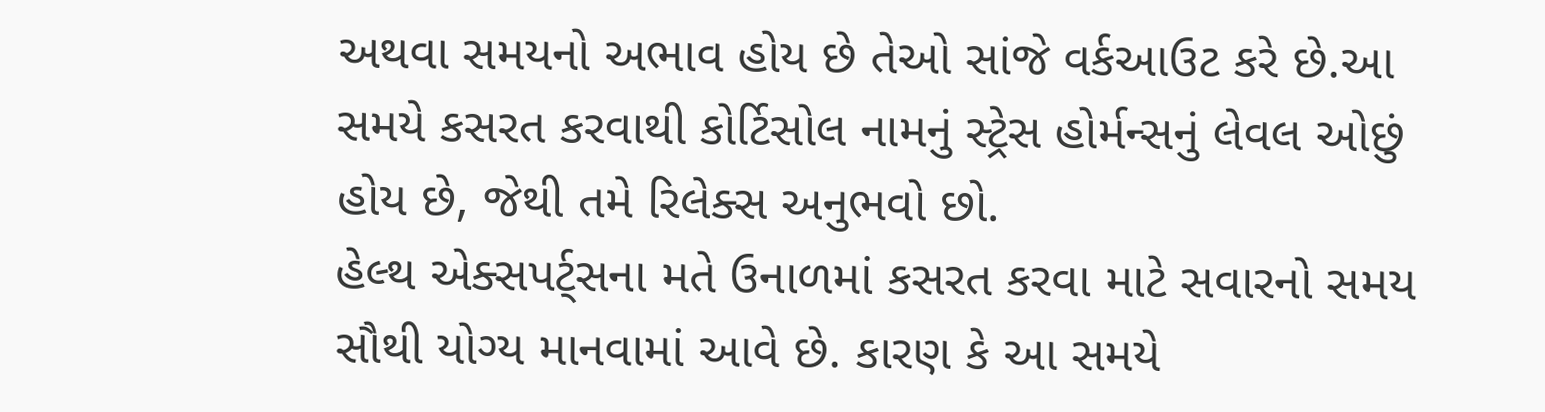અથવા સમયનો અભાવ હોય છે તેઓ સાંજે વર્કઆઉટ કરે છે.આ સમયે કસરત કરવાથી કોર્ટિસોલ નામનું સ્ટ્રેસ હોર્મન્સનું લેવલ ઓછું હોય છે, જેથી તમે રિલેક્સ અનુભવો છો.
હેલ્થ એક્સપર્ટ્સના મતે ઉનાળમાં કસરત કરવા માટે સવારનો સમય સૌથી યોગ્ય માનવામાં આવે છે. કારણ કે આ સમયે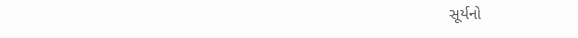સૂર્યનો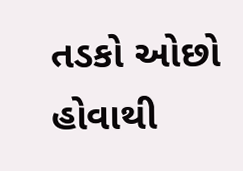તડકો ઓછો હોવાથી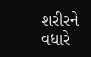શરીરને વધારે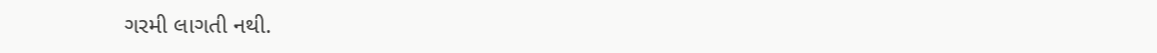ગરમી લાગતી નથી.